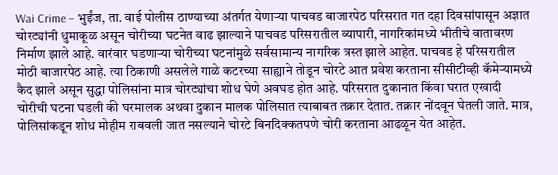Wai Crime – भुईंज, ता. वाई पोलीस ठाण्याच्या अंतर्गत येणाऱ्या पाचवड बाजारपेठ परिसरात गत दहा दिवसांपासून अज्ञात चोरट्यांनी धुमाकूळ असून चोरीच्या घटनेत वाढ झाल्याने पाचवड परिसरातील व्यापारी, नागरिकांमध्ये भीतीचे वातावरण निर्माण झाले आहे. वारंवार घडणाऱ्या चोरीच्या घटनांमुळे सर्वसामान्य नागरिक त्रस्त झाले आहेत. पाचवड हे परिसरातील मोठी बाजारपेठ आहे. त्या ठिकाणी असलेले गाळे कटरच्या साह्याने तोडून चोरटे आत प्रवेश करताना सीसीटीव्ही कॅमेऱ्यामध्ये कैद झाले असून सुद्धा पोलिसांना मात्र चोरट्यांचा शोध घेणे अवघड होत आहे. परिसरात दुकानात किंवा घरात एखादी चोरीची घटना घडली की घरमालक अथवा दुकान मालक पोलिसात त्याबाबत तक्रार देतात. तक्रार नोंदवून घेतली जाते. मात्र, पोलिसांकडून शोध मोहीम राबवली जात नसल्याने चोरटे बिनदिक्कतपणे चोरी करताना आढळून येत आहेत.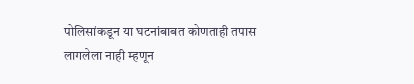पोलिसांकडून या घटनांबाबत कोणताही तपास लागलेला नाही म्हणून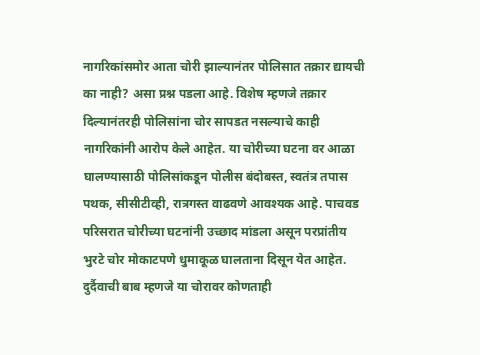नागरिकांसमोर आता चोरी झाल्यानंतर पोलिसात तक्रार द्यायची का नाही? असा प्रश्न पडला आहे. विशेष म्हणजे तक्रार दिल्यानंतरही पोलिसांना चोर सापडत नसल्याचे काही नागरिकांनी आरोप केले आहेत. या चोरीच्या घटना वर आळा घालण्यासाठी पोलिसांकडून पोलीस बंदोबस्त, स्वतंत्र तपास पथक, सीसीटीव्ही, रात्रगस्त वाढवणे आवश्यक आहे. पाचवड परिसरात चोरीच्या घटनांनी उच्छाद मांडला असून परप्रांतीय भुरटे चोर मोकाटपणे धुमाकूळ घालताना दिसून येत आहेत. दुर्दैवाची बाब म्हणजे या चोरावर कोणताही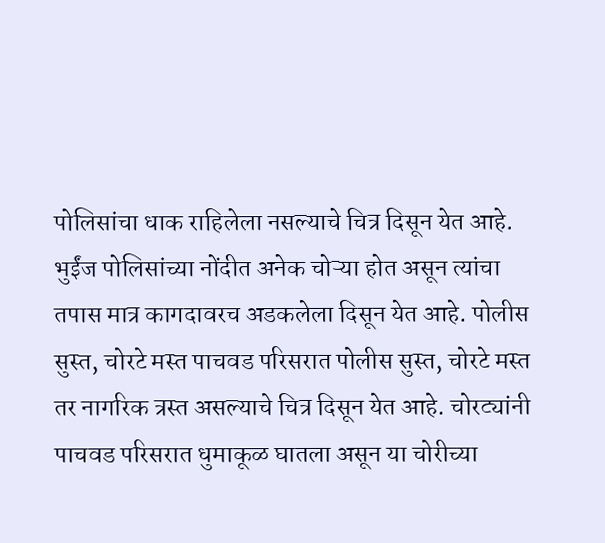पोलिसांचा धाक राहिलेला नसल्याचे चित्र दिसून येत आहे. भुईंज पोलिसांच्या नोंदीत अनेक चोऱ्या होत असून त्यांचा तपास मात्र कागदावरच अडकलेला दिसून येत आहे. पोलीस सुस्त, चोरटे मस्त पाचवड परिसरात पोलीस सुस्त, चोरटे मस्त तर नागरिक त्रस्त असल्याचे चित्र दिसून येत आहे. चोरट्यांनी पाचवड परिसरात धुमाकूळ घातला असून या चोरीच्या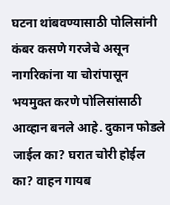घटना थांबवण्यासाठी पोलिसांनी कंबर कसणे गरजेचे असून नागरिकांना या चोरांपासून भयमुक्त करणे पोलिसांसाठी आव्हान बनले आहे. दुकान फोडले जाईल का? घरात चोरी होईल का? वाहन गायब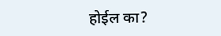होईल का?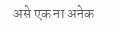असे एक ना अनेक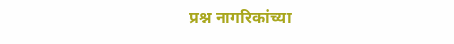प्रश्न नागरिकांच्या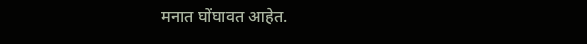मनात घोंघावत आहेत.